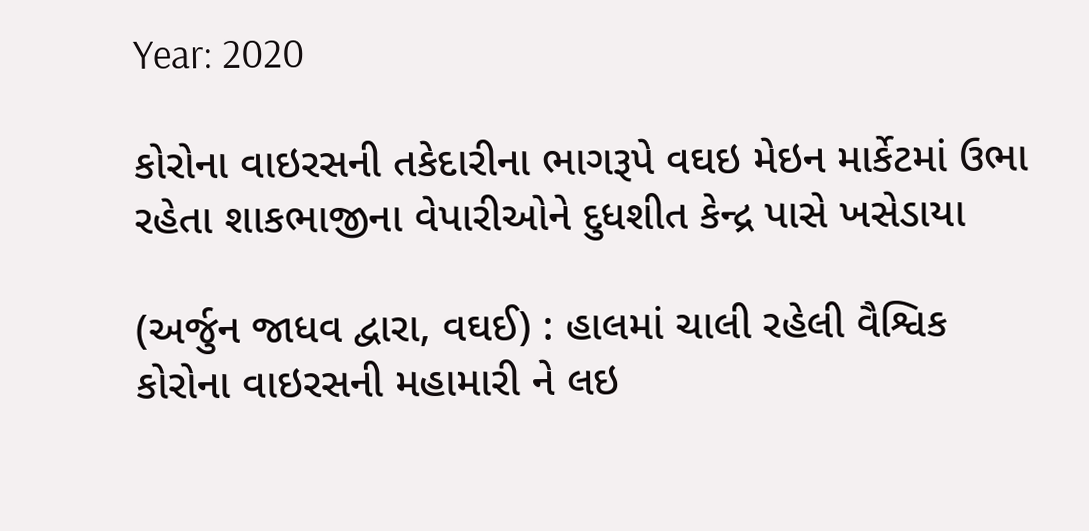Year: 2020

કોરોના વાઇરસની તકેદારીના ભાગરૂપે વઘઇ મેઇન માર્કેટમાં ઉભા રહેતા શાકભાજીના વેપારીઓને દુધશીત કેન્દ્ર પાસે ખસેડાયા

(અર્જુન જાધવ દ્વારા, વઘઈ) : હાલમાં ચાલી રહેલી વૈશ્વિક કોરોના વાઇરસની મહામારી ને લઇ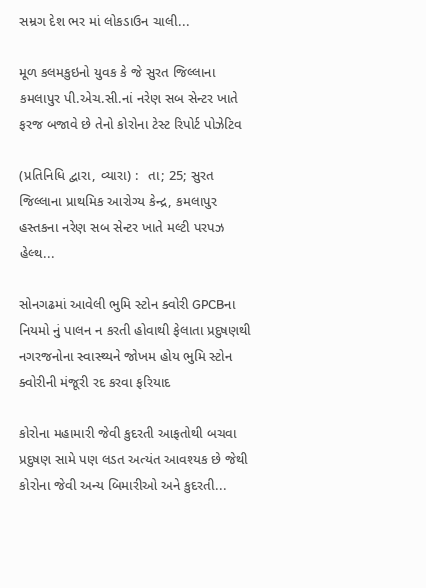સમ્રગ દેશ ભર માં લોકડાઉન ચાલી...

મૂળ કલમકુઇનો યુવક કે જે સુરત જિલ્લાના કમલાપુર પી.એચ.સી.નાં નરેણ સબ સેન્ટર ખાતે ફરજ બજાવે છે તેનો કોરોના ટેસ્ટ રિપોર્ટ પોઝેટિવ

(પ્રતિનિધિ દ્વારા, વ્યારા) :  તા; 25; સુરત જિલ્લાના પ્રાથમિક આરોગ્ય કેન્દ્ર, કમલાપુર હસ્તકના નરેણ સબ સેન્ટર ખાતે મલ્ટી પરપઝ હેલ્થ...

સોનગઢમાં આવેલી ભુમિ સ્ટોન ક્વોરી GPCBના નિયમો નું પાલન ન કરતી હોવાથી ફેલાતા પ્રદુષણથી નગરજનોના સ્વાસ્થ્યને જોખમ હોય ભુમિ સ્ટોન ક્વોરીની મંજૂરી રદ કરવા ફરિયાદ

કોરોના મહામારી જેવી કુદરતી આફતોથી બચવા પ્રદુષણ સામે પણ લડત અત્યંત આવશ્યક છે જેથી કોરોના જેવી અન્ય બિમારીઓ અને કુદરતી...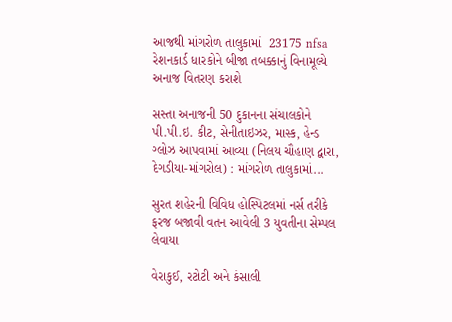આજથી માંગરોળ તાલુકામાં  23175 nfsa રેશનકાર્ડ ધારકોને બીજા તબક્કાનું વિનામૂલ્યે અનાજ વિતરણ કરાશે

સસ્તા અનાજની 50 દુકાનના સંચાલકોને પી.પી.ઇ. કીટ, સેનીતાઇઝર, માસ્ક, હેન્ડ ગ્લોઝ આપવામાં આવ્યા (નિલય ચૌહાણ દ્વારા, દેગડીયા-માંગરોલ) : માંગરોળ તાલુકામાં...

સુરત શહેરની વિવિધ હોસ્પિટલમાં નર્સ તરીકે ફરજ બજાવી વતન આવેલી 3 યુવતીના સેમ્પલ લેવાયા

વેરાકુઈ, રટોટી અને કંસાલી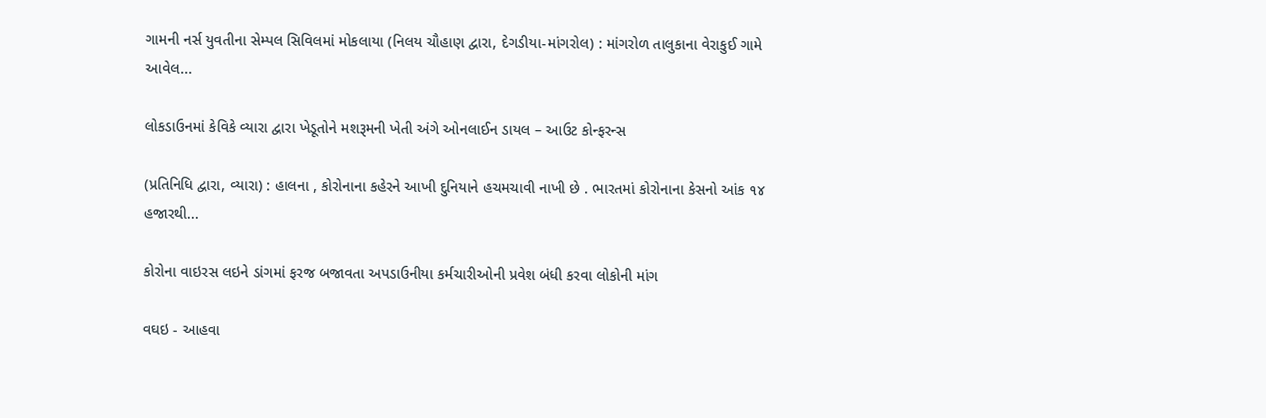ગામની નર્સ યુવતીના સેમ્પલ સિવિલમાં મોકલાયા (નિલય ચૌહાણ દ્વારા, દેગડીયા-માંગરોલ) : માંગરોળ તાલુકાના વેરાકુઈ ગામે આવેલ...

લોકડાઉનમાં કેવિકે વ્યારા દ્વારા ખેડૂતોને મશરૂમની ખેતી અંગે ઓનલાઈન ડાયલ – આઉટ કોન્ફરન્સ

(પ્રતિનિધિ દ્વારા, વ્યારા) : હાલના , કોરોનાના કહેરને આખી દુનિયાને હચમચાવી નાખી છે . ભારતમાં કોરોનાના કેસનો આંક ૧૪ હજારથી...

કોરોના વાઇરસ લઇને ડાંગમાં ફરજ બજાવતા અપડાઉનીયા કર્મચારીઓની પ્રવેશ બંધી કરવા લોકોની માંગ

વઘઇ - આહવા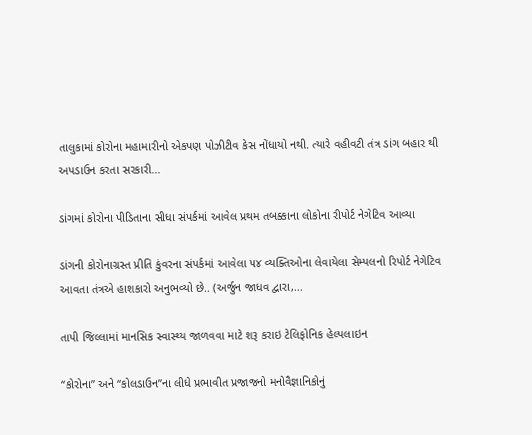તાલુકામાં કોરોના મહામારીનો એકપણ પોઝીટીવ કેસ નોંધાયો નથી. ત્યારે વહીવટી તંત્ર ડાંગ બહાર થી અપડાઉન કરતા સરકારી...

ડાંગમાં કોરોના પીડિતાના સીધા સંપર્કમાં આવેલ પ્રથમ તબક્કાના લોકોના રીપોર્ટ નેગેટિવ આવ્યા

ડાંગની કોરોનાગ્રસ્ત પ્રીતિ કુંવરના સંપર્કમાં આવેલા ૫૪ વ્યક્તિઓના લેવાયેલા સેમ્પલનો રિપોર્ટ નેગેટિવ આવતા તંત્રએ હાશકારો અનુભવ્યો છે.. (અર્જુન જાધવ દ્વારા,...

તાપી જિલ્લામાં માનસિક સ્વાસ્થ્ય જાળવવા માટે શરૂ કરાઇ ટેલિફોનિક હેલ્પલાઇન

“કોરોના” અને “કોલડાઉન”ના લીધે પ્રભાવીત પ્રજાજનો મનોવૈજ્ઞાનિકોનું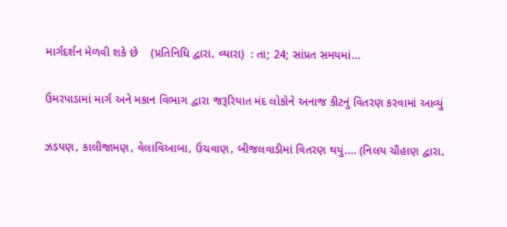માર્ગદર્શન મેળવી શકે છે    (પ્રતિનિધિ દ્વારા, વ્યારા)  : તા; 24; સાંપ્રત સમયમાં...

ઉમરપાડામાં માર્ગ અને મકાન વિભાગ દ્વારા જરૂરિયાત મંદ લોકોને અનાજ કીટનું વિતરણ કરવામાં આવ્યું

ઝડપણ, કાલીજામણ, વેલાવિઆબા, ઉચવાણ, બીજલવાડીમાં વિતરણ થયું.... (નિલય ચૌહાણ દ્વારા,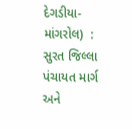દેગડીયા-માંગરોલ)  : સુરત જિલ્લા પંચાયત માર્ગ અને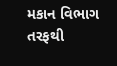મકાન વિભાગ તરફથી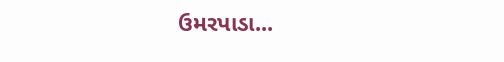ઉમરપાડા...